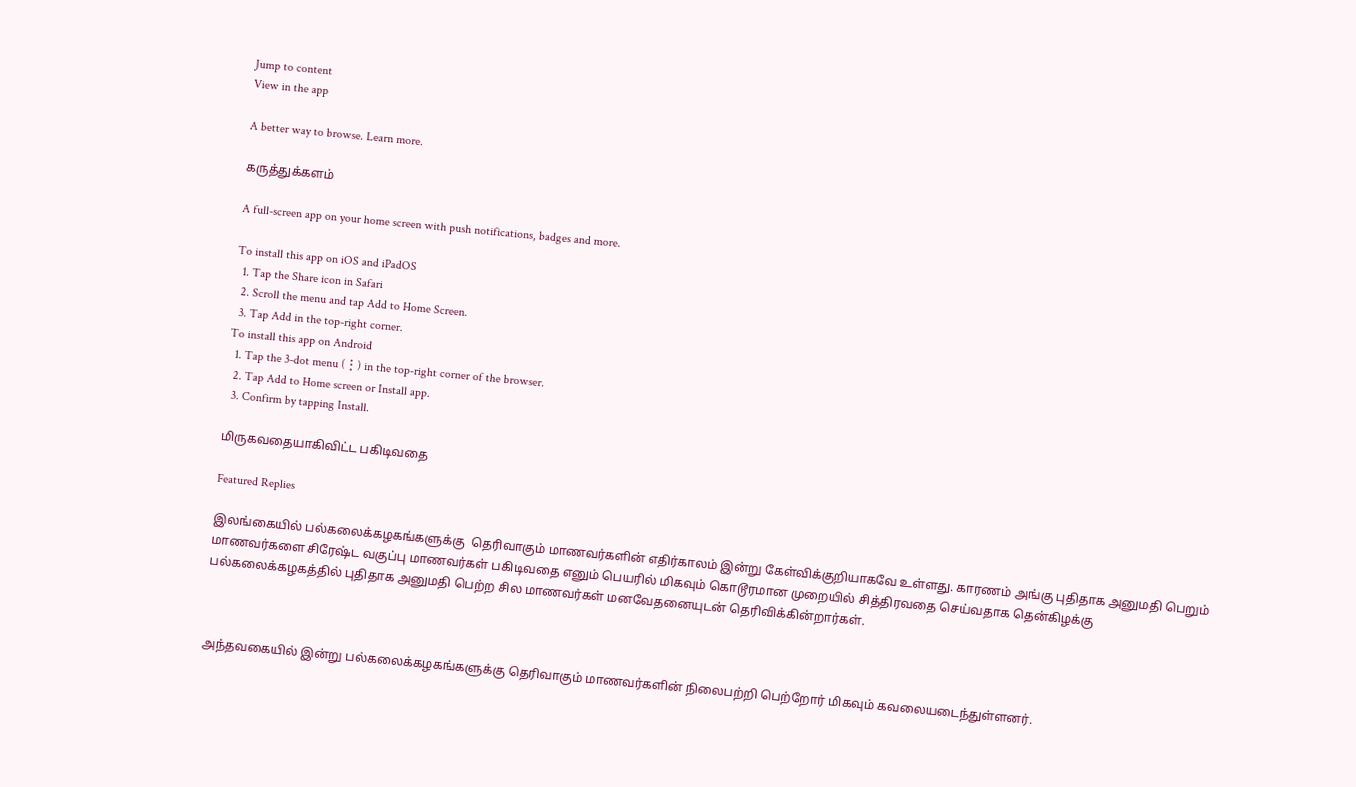Jump to content
View in the app

A better way to browse. Learn more.

கருத்துக்களம்

A full-screen app on your home screen with push notifications, badges and more.

To install this app on iOS and iPadOS
  1. Tap the Share icon in Safari
  2. Scroll the menu and tap Add to Home Screen.
  3. Tap Add in the top-right corner.
To install this app on Android
  1. Tap the 3-dot menu (⋮) in the top-right corner of the browser.
  2. Tap Add to Home screen or Install app.
  3. Confirm by tapping Install.

மிருகவதையாகிவிட்ட பகிடிவதை

Featured Replies

இலங்கையில் பல்கலைக்கழகங்களுக்கு  தெரிவாகும் மாணவர்களின் எதிர்காலம் இன்று கேள்விக்குறியாகவே உள்ளது. காரணம் அங்கு புதிதாக அனுமதி பெறும் மாணவர்களை சிரேஷ்ட வகுப்பு மாணவர்கள் பகிடிவதை எனும் பெயரில் மிகவும் கொடூரமான முறையில் சித்திரவதை செய்வதாக தென்கிழக்கு பல்கலைக்கழகத்தில் புதிதாக அனுமதி பெற்ற சில மாணவர்கள் மனவேதனையுடன் தெரிவிக்கின்றார்கள்.



அந்தவகையில் இன்று பல்கலைக்கழகங்களுக்கு தெரிவாகும் மாணவர்களின் நிலைபற்றி பெற்றோர் மிகவும் கவலையடைந்துள்ளனர்.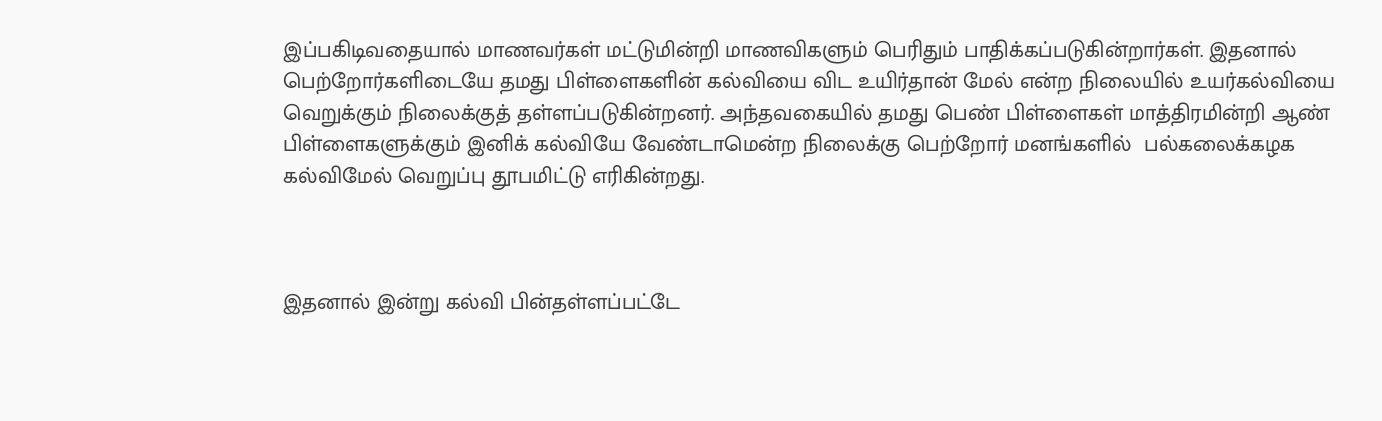இப்பகிடிவதையால் மாணவர்கள் மட்டுமின்றி மாணவிகளும் பெரிதும் பாதிக்கப்படுகின்றார்கள். இதனால் பெற்றோர்களிடையே தமது பிள்ளைகளின் கல்வியை விட உயிர்தான் மேல் என்ற நிலையில் உயர்கல்வியை வெறுக்கும் நிலைக்குத் தள்ளப்படுகின்றனர். அந்தவகையில் தமது பெண் பிள்ளைகள் மாத்திரமின்றி ஆண் பிள்ளைகளுக்கும் இனிக் கல்வியே வேண்டாமென்ற நிலைக்கு பெற்றோர் மனங்களில்  பல்கலைக்கழக கல்விமேல் வெறுப்பு தூபமிட்டு எரிகின்றது.



இதனால் இன்று கல்வி பின்தள்ளப்பட்டே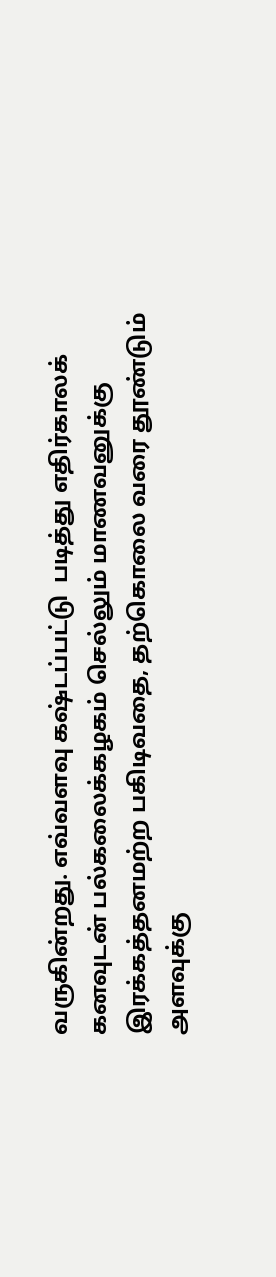வருகின்றது. எவ்வளவு கஷ்டப்பட்டு  படித்து எதிர்காலக் கனவுடன் பல்கலைக்கழகம் செல்லும் மாணவனுக்கு இரக்கத்தனமற்ற பகிடிவதை, தற்கொலை வரை தூண்டும் அளவுக்கு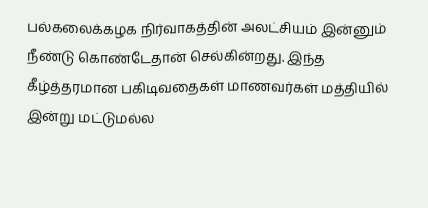பல்கலைக்கழக நிர்வாகத்தின் அலட்சியம் இன்னும் நீண்டு கொண்டேதான் செல்கின்றது. இந்த கீழ்த்தரமான பகிடிவதைகள் மாணவர்கள் மத்தியில் இன்று மட்டுமல்ல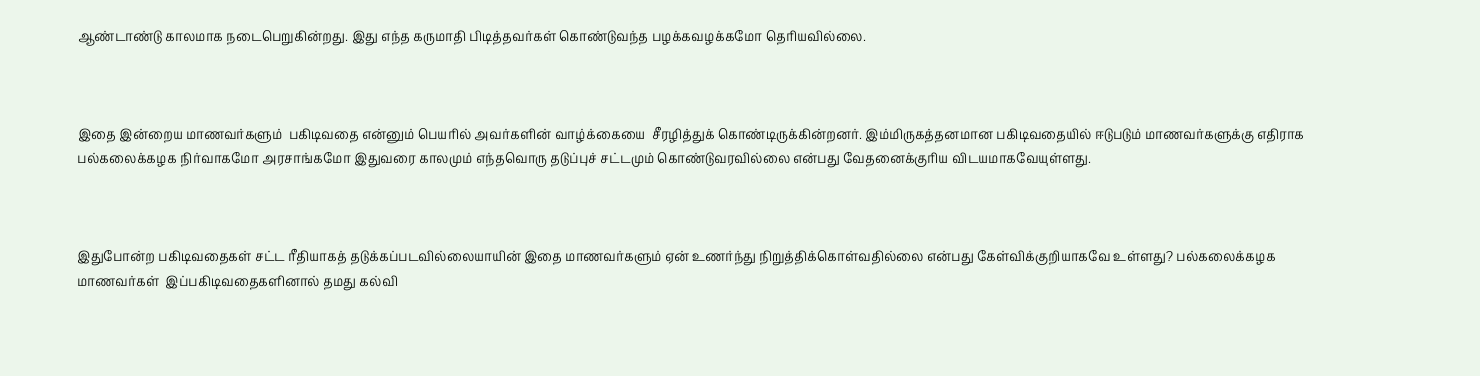ஆண்டாண்டு காலமாக நடைபெறுகின்றது. இது எந்த கருமாதி பிடித்தவர்கள் கொண்டுவந்த பழக்கவழக்கமோ தெரியவில்லை.



இதை இன்றைய மாணவர்களும்  பகிடிவதை என்னும் பெயரில் அவர்களின் வாழ்க்கையை  சீரழித்துக் கொண்டிருக்கின்றனர். இம்மிருகத்தனமான பகிடிவதையில் ஈடுபடும் மாணவர்களுக்கு எதிராக பல்கலைக்கழக நிர்வாகமோ அரசாங்கமோ இதுவரை காலமும் எந்தவொரு தடுப்புச் சட்டமும் கொண்டுவரவில்லை என்பது வேதனைக்குரிய விடயமாகவேயுள்ளது.



இதுபோன்ற பகிடிவதைகள் சட்ட ரீதியாகத் தடுக்கப்படவில்லையாயின் இதை மாணவர்களும் ஏன் உணர்ந்து நிறுத்திக்கொள்வதில்லை என்பது கேள்விக்குறியாகவே உள்ளது? பல்கலைக்கழக மாணவர்கள்  இப்பகிடிவதைகளினால் தமது கல்வி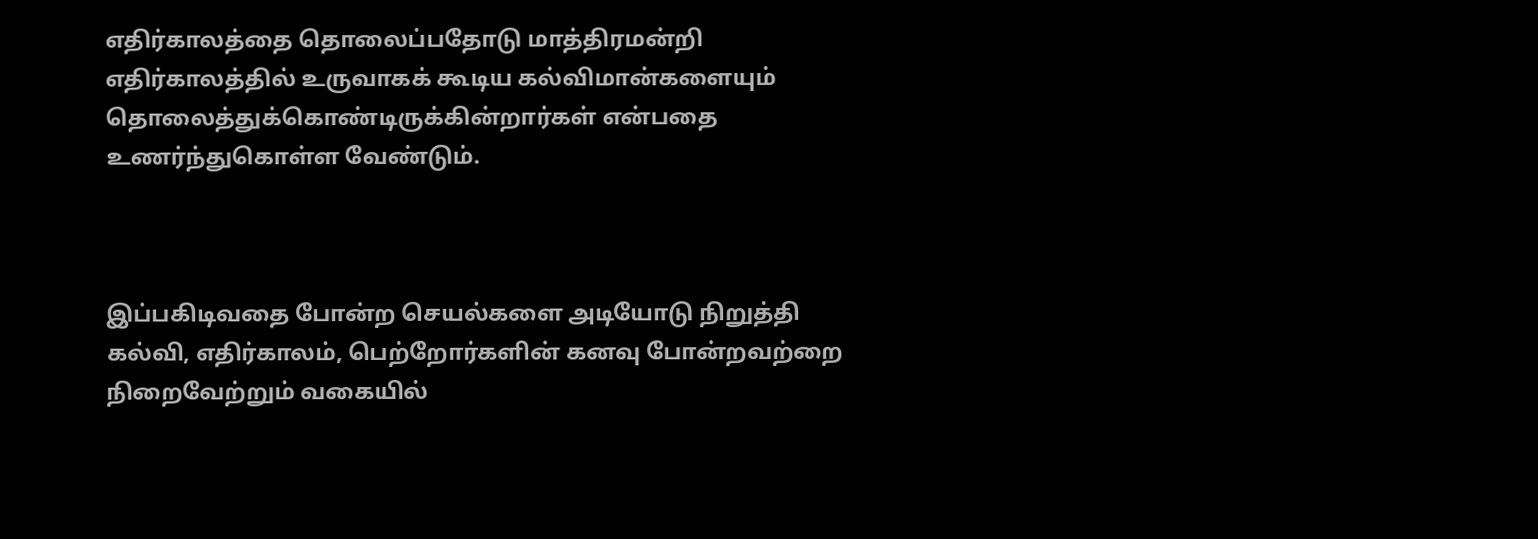எதிர்காலத்தை தொலைப்பதோடு மாத்திரமன்றி எதிர்காலத்தில் உருவாகக் கூடிய கல்விமான்களையும்  தொலைத்துக்கொண்டிருக்கின்றார்கள் என்பதை உணர்ந்துகொள்ள வேண்டும்.



இப்பகிடிவதை போன்ற செயல்களை அடியோடு நிறுத்தி கல்வி, எதிர்காலம், பெற்றோர்களின் கனவு போன்றவற்றை நிறைவேற்றும் வகையில்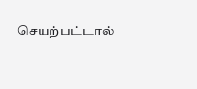செயற்பட்டால்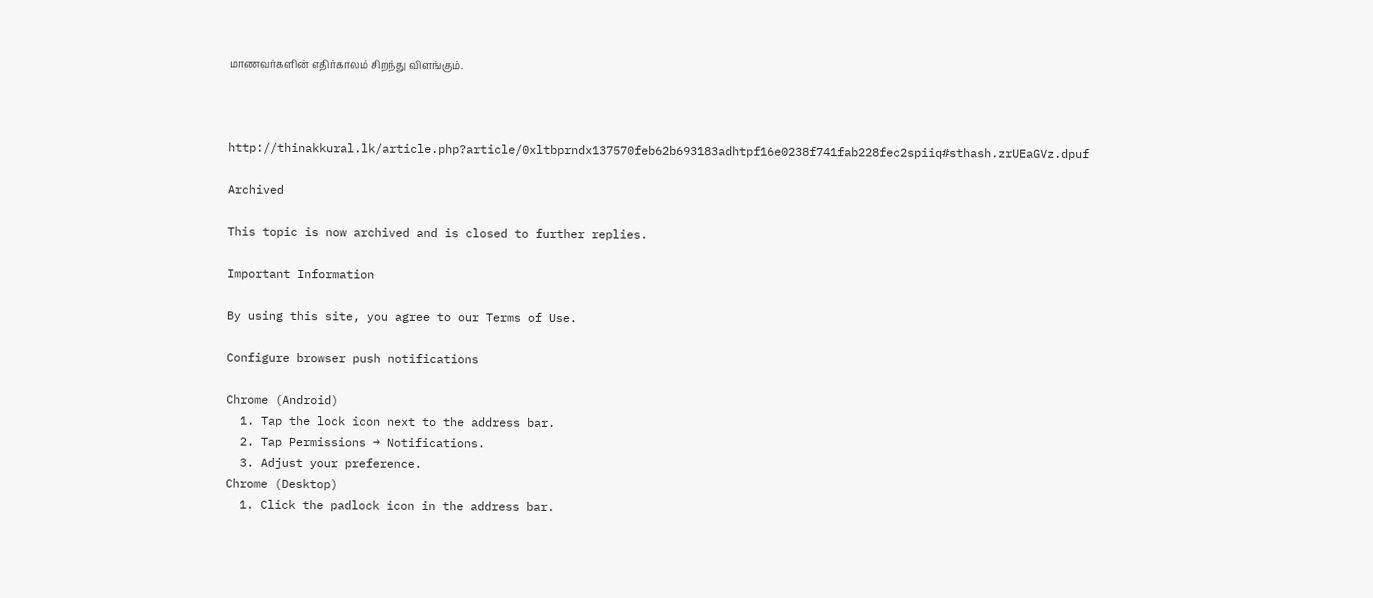மாணவர்களின் எதிர்காலம் சிறந்து விளங்கும்.



http://thinakkural.lk/article.php?article/0xltbprndx137570feb62b693183adhtpf16e0238f741fab228fec2spiiq#sthash.zrUEaGVz.dpuf

Archived

This topic is now archived and is closed to further replies.

Important Information

By using this site, you agree to our Terms of Use.

Configure browser push notifications

Chrome (Android)
  1. Tap the lock icon next to the address bar.
  2. Tap Permissions → Notifications.
  3. Adjust your preference.
Chrome (Desktop)
  1. Click the padlock icon in the address bar.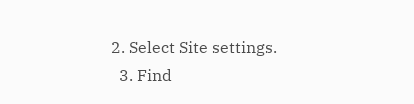2. Select Site settings.
  3. Find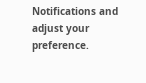Notifications and adjust your preference.